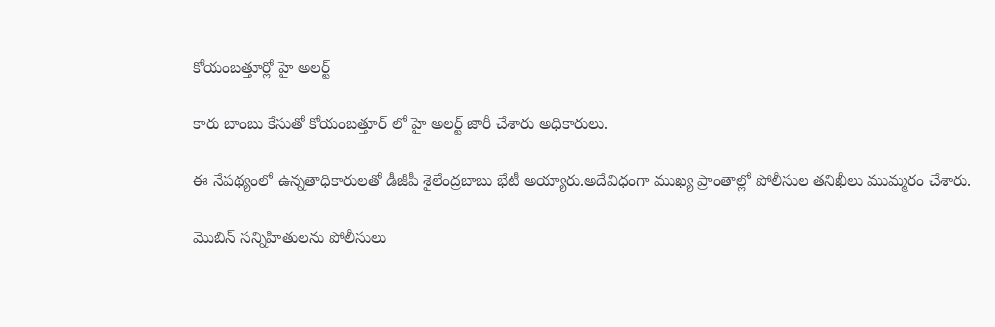కోయంబత్తూర్లో హై అలర్ట్

కారు బాంబు కేసుతో కోయంబత్తూర్ లో హై అలర్ట్ జారీ చేశారు అధికారులు.

ఈ నేపథ్యంలో ఉన్నతాధికారులతో డీజీపీ శైలేంద్రబాబు భేటీ అయ్యారు.అదేవిధంగా ముఖ్య ప్రాంతాల్లో పోలీసుల తనిఖీలు ముమ్మరం చేశారు.

మొబిన్ సన్నిహితులను పోలీసులు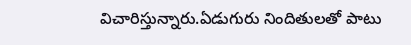విచారిస్తున్నారు.ఏడుగురు నిందితులతో పాటు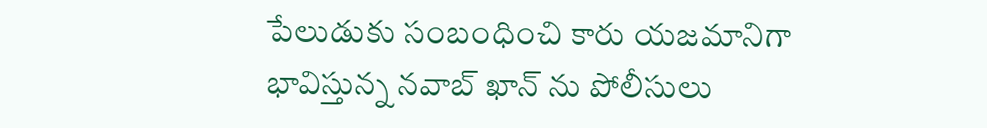పేలుడుకు సంబంధించి కారు యజమానిగా భావిస్తున్న నవాబ్ ఖాన్ ను పోలీసులు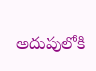అదుపులోకి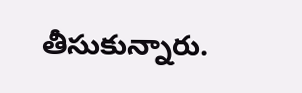తీసుకున్నారు.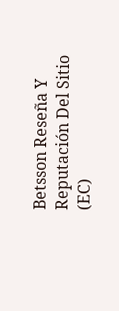Betsson Reseña Y Reputación Del Sitio (EC)